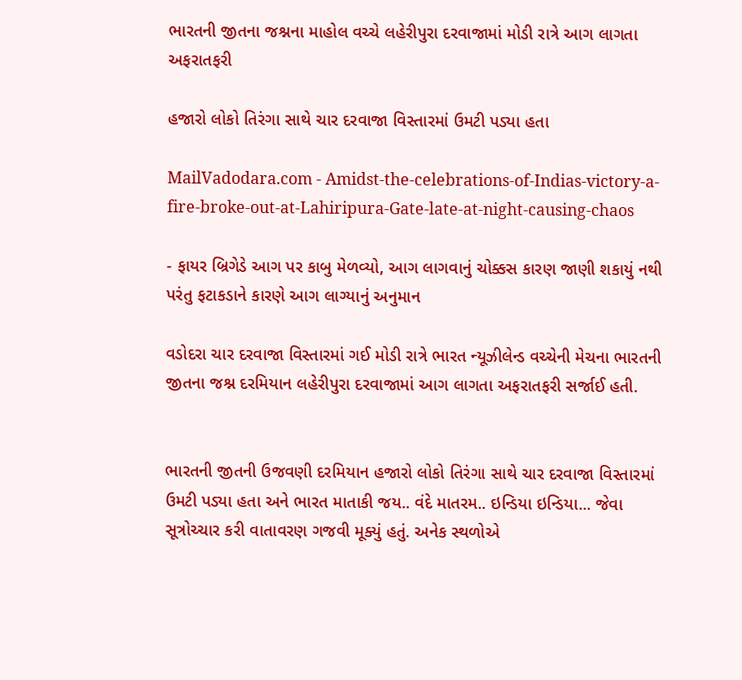ભારતની જીતના જશ્નના માહોલ વચ્ચે લહેરીપુરા દરવાજામાં મોડી રાત્રે આગ લાગતા અફરાતફરી

હજારો લોકો તિરંગા સાથે ચાર દરવાજા વિસ્તારમાં ઉમટી પડ્યા હતા

MailVadodara.com - Amidst-the-celebrations-of-Indias-victory-a-fire-broke-out-at-Lahiripura-Gate-late-at-night-causing-chaos

- ફાયર બ્રિગેડે આગ પર કાબુ મેળવ્યો, આગ લાગવાનું ચોક્કસ કારણ જાણી શકાયું નથી પરંતુ ફટાકડાને કારણે આગ લાગ્યાનું અનુમાન

વડોદરા ચાર દરવાજા વિસ્તારમાં ગઈ મોડી રાત્રે ભારત ન્યૂઝીલેન્ડ વચ્ચેની મેચના ભારતની જીતના જશ્ન દરમિયાન લહેરીપુરા દરવાજામાં આગ લાગતા અફરાતફરી સર્જાઈ હતી.


ભારતની જીતની ઉજવણી દરમિયાન હજારો લોકો તિરંગા સાથે ચાર દરવાજા વિસ્તારમાં ઉમટી પડ્યા હતા અને ભારત માતાકી જય.. વંદે માતરમ.. ઇન્ડિયા ઇન્ડિયા... જેવા સૂત્રોચ્ચાર કરી વાતાવરણ ગજવી મૂક્યું હતું. અનેક સ્થળોએ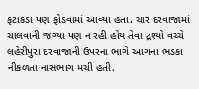ફટાકડા પણ ફોડવામાં આવ્યા હતા. ચાર દરવાજામાં ચાલવાની જગ્યા પણ ન રહી હોય તેવા દ્રશ્યો વચ્ચે લહેરીપુરા દરવાજાની ઉપરના ભાગે આગના ભડકા નીકળતા નાસભાગ મચી હતી.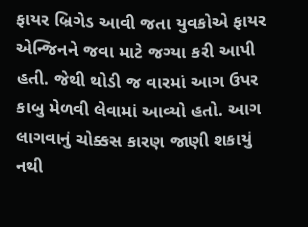ફાયર બ્રિગેડ આવી જતા યુવકોએ ફાયર એન્જિનને જવા માટે જગ્યા કરી આપી હતી. જેથી થોડી જ વારમાં આગ ઉપર કાબુ મેળવી લેવામાં આવ્યો હતો. આગ લાગવાનું ચોક્કસ કારણ જાણી શકાયું નથી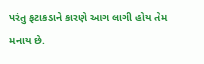પરંતુ ફટાકડાને કારણે આગ લાગી હોય તેમ મનાય છે.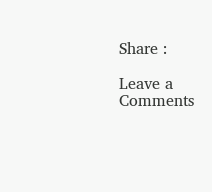Share :

Leave a Comments